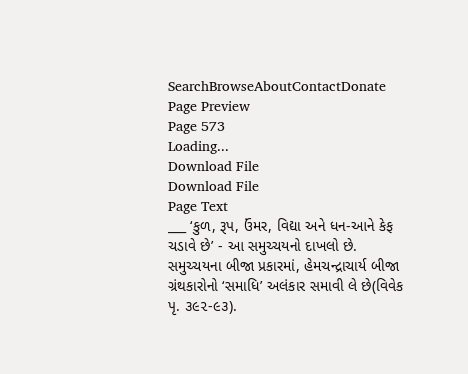SearchBrowseAboutContactDonate
Page Preview
Page 573
Loading...
Download File
Download File
Page Text
___ ‘કુળ, રૂપ, ઉંમર, વિદ્યા અને ધન-આને કેફ ચડાવે છે’ - આ સમુચ્ચયનો દાખલો છે. સમુચ્ચયના બીજા પ્રકારમાં, હેમચન્દ્રાચાર્ય બીજા ગ્રંથકારોનો ‘સમાધિ’ અલંકાર સમાવી લે છે(વિવેક પૃ. ૩૯૨-૯૩).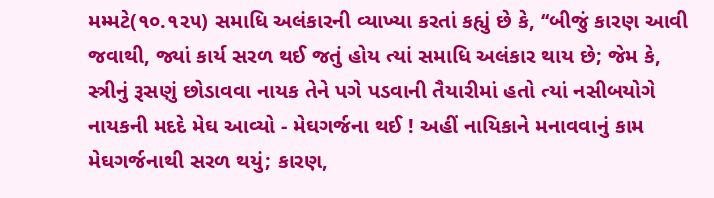મમ્મટે(૧૦.૧૨૫) સમાધિ અલંકારની વ્યાખ્યા કરતાં કહ્યું છે કે, ‘‘બીજું કારણ આવી જવાથી, જ્યાં કાર્ય સરળ થઈ જતું હોય ત્યાં સમાધિ અલંકાર થાય છે; જેમ કે, સ્ત્રીનું રૂસણું છોડાવવા નાયક તેને પગે પડવાની તૈયારીમાં હતો ત્યાં નસીબયોગે નાયકની મદદે મેઘ આવ્યો - મેઘગર્જના થઈ ! અહીં નાયિકાને મનાવવાનું કામ મેઘગર્જનાથી સરળ થયું; કારણ,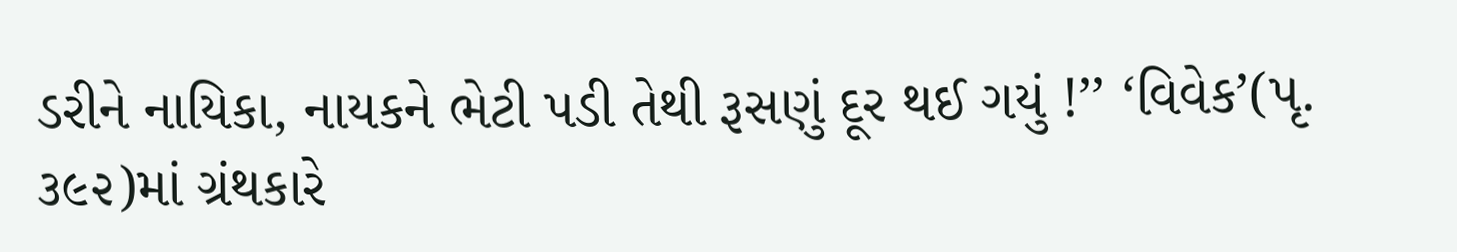ડરીને નાયિકા, નાયકને ભેટી પડી તેથી રૂસણું દૂર થઈ ગયું !’’ ‘વિવેક’(પૃ. ૩૯૨)માં ગ્રંથકારે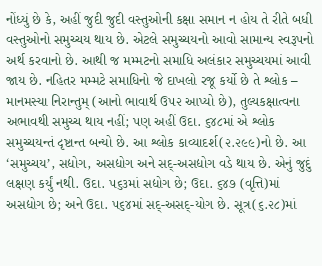નોંધ્યું છે કે, અહીં જુદી જુદી વસ્તુઓની કક્ષા સમાન ન હોય તે રીતે બધી વસ્તુઓનો સમુચ્ચય થાય છે. એટલે સમુચ્ચયનો આવો સામાન્ય સ્વરૂપનો અર્થ કરવાનો છે. આથી જ મમ્મટનો સમાધિ અલંકાર સમુચ્ચયમાં આવી જાય છે. નહિતર મમ્મટે સમાધિનો જે દાખલો રજૂ કર્યો છે તે શ્લોક – માનમસ્યા નિરાન્તુમ્ (આનો ભાવાર્થ ઉ૫૨ આપ્યો છે), તુલ્યકક્ષાત્વના અભાવથી સમુચ્ચ થાય નહીં; પણ અહીં ઉદા. ૬૪૮માં એ શ્લોક સમુચ્ચયન્તં દૃષ્ટાન્ત બન્યો છે. આ શ્લોક કાવ્યાદર્શ(૨.૨૯૯)નો છે. આ ‘સમુચ્ચય’, સદ્યોગ, અસદ્યોગ અને સદ્-અસદ્યોગ વડે થાય છે. એનું જુદું લક્ષણ કર્યું નથી. ઉદા. ૫૬૩માં સદ્યોગ છે; ઉદા. ૬૪૭ (વૃત્તિ)માં અસદ્યોગ છે; અને ઉદા. ૫૬૪માં સદ્-અસદ્-યોગ છે. સૂત્ર(૬.૨૮)માં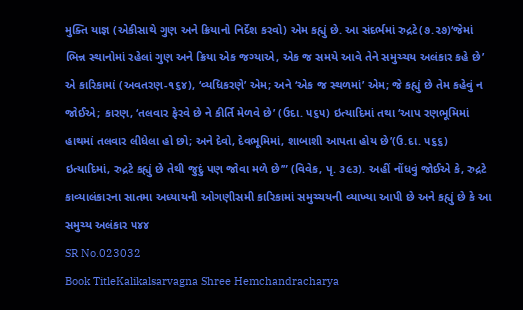મુક્તિ યાજ્ઞ (એકીસાથે ગુણ અને ક્રિયાનો નિર્દેશ કરવો) એમ કહ્યું છે. આ સંદર્ભમાં રુદ્રટે(૭.૨૭)‘જેમાં ભિન્ન સ્થાનોમાં રહેલાં ગુણ અને ક્રિયા એક જગ્યાએ, એક જ સમયે આવે તેને સમુચ્ચય અલંકાર કહે છે’ એ કારિકામાં (અવતરણ-૧૬૪), ‘વ્યધિકરણે’ એમ; અને ‘એક જ સ્થળમાં’ એમ; જે કહ્યું છે તેમ કહેવું ન જોઈએ; કારણ, ‘તલવાર ફેરવે છે ને કીર્તિ મેળવે છે’ (ઉદા. ૫૬૫) ઇત્યાદિમાં તથા ‘આપ રણભૂમિમાં હાથમાં તલવાર લીધેલા હો છો; અને દેવો, દેવભૂમિમાં, શાબાશી આપતા હોય છે’(ઉ.દા. ૫૬૬) ઇત્યાદિમાં, રુદ્રટે કહ્યું છે તેથી જુદું પણ જોવા મળે છે’” (વિવેક, પૃ. ૩૯૩). અહીં નોંધવું જોઈએ કે, રુદ્રટે કાવ્યાલંકારના સાતમા અધ્યાયની ઓગણીસમી કારિકામાં સમુચ્ચયની વ્યાખ્યા આપી છે અને કહ્યું છે કે આ સમુચ્ય અલંકાર ૫૪૪
SR No.023032
Book TitleKalikalsarvagna Shree Hemchandracharya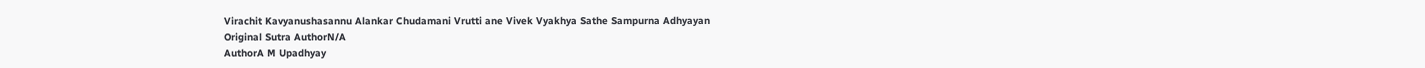Virachit Kavyanushasannu Alankar Chudamani Vrutti ane Vivek Vyakhya Sathe Sampurna Adhyayan
Original Sutra AuthorN/A
AuthorA M Upadhyay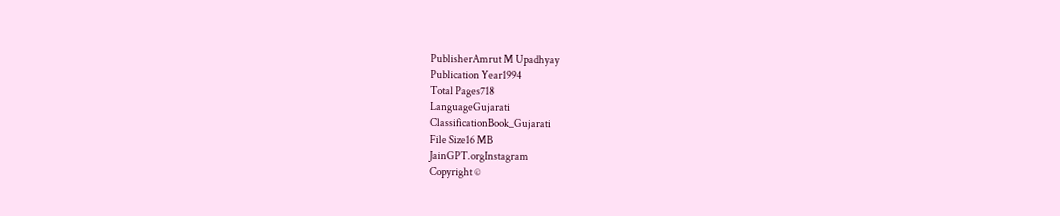PublisherAmrut M Upadhyay
Publication Year1994
Total Pages718
LanguageGujarati
ClassificationBook_Gujarati
File Size16 MB
JainGPT.orgInstagram
Copyright ©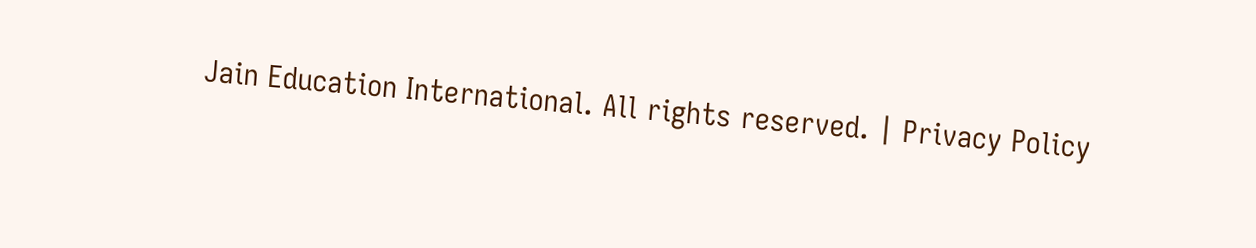Jain Education International. All rights reserved. | Privacy Policy